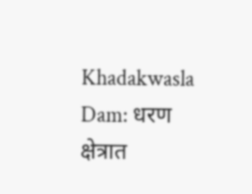Khadakwasla Dam: धरण क्षेत्रात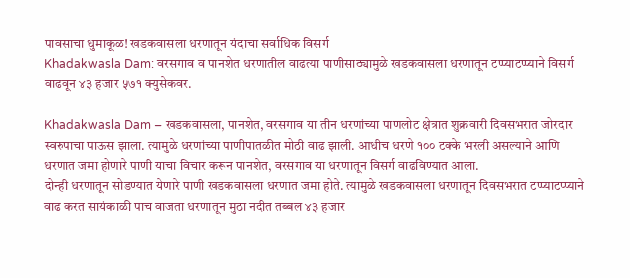पावसाचा धुमाकूळ! खडकवासला धरणातून यंदाचा सर्वाधिक विसर्ग
Khadakwasla Dam: वरसगाव व पानशेत धरणातील वाढत्या पाणीसाठ्यामुळे खडकवासला धरणातून टप्प्याटप्प्याने विसर्ग वाढवून ४३ हजार ५७१ क्युसेकवर.

Khadakwasla Dam – खडकवासला, पानशेत, वरसगाव या तीन धरणांच्या पाणलोट क्षेत्रात शुक्रवारी दिवसभरात जोरदार स्वरुपाचा पाऊस झाला. त्यामुळे धरणांच्या पाणीपातळीत मोठी वाढ झाली. आधीच धरणे १०० टक्के भरली असल्याने आणि धरणात जमा होणारे पाणी याचा विचार करून पानशेत, वरसगाव या धरणातून विसर्ग वाढविण्यात आला.
दोन्ही धरणातून सोडण्यात येणारे पाणी खडकवासला धरणात जमा होते. त्यामुळे खडकवासला धरणातून दिवसभरात टप्प्याटप्प्याने वाढ करत सायंकाळी पाच वाजता धरणातून मुठा नदीत तब्बल ४३ हजार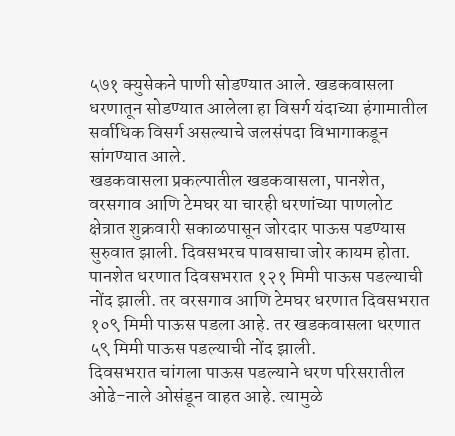५७१ क्युसेकने पाणी सोडण्यात आले. खडकवासला धरणातून सोडण्यात आलेला हा विसर्ग यंदाच्या हंगामातील सर्वाधिक विसर्ग असल्याचे जलसंपदा विभागाकडून सांगण्यात आले.
खडकवासला प्रकल्पातील खडकवासला, पानशेत, वरसगाव आणि टेमघर या चारही धरणांच्या पाणलोट क्षेत्रात शुक्रवारी सकाळपासून जोरदार पाऊस पडण्यास सुरुवात झाली. दिवसभरच पावसाचा जोर कायम होता. पानशेत धरणात दिवसभरात १२१ मिमी पाऊस पडल्याची नोंद झाली. तर वरसगाव आणि टेमघर धरणात दिवसभरात १०९ मिमी पाऊस पडला आहे. तर खडकवासला धरणात ५९ मिमी पाऊस पडल्याची नोंद झाली.
दिवसभरात चांगला पाऊस पडल्याने धरण परिसरातील ओढे-नाले ओसंडून वाहत आहे. त्यामुळे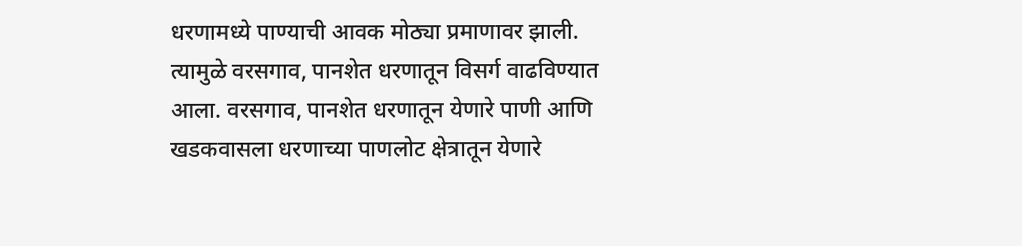धरणामध्ये पाण्याची आवक मोठ्या प्रमाणावर झाली. त्यामुळे वरसगाव, पानशेत धरणातून विसर्ग वाढविण्यात आला. वरसगाव, पानशेत धरणातून येणारे पाणी आणि खडकवासला धरणाच्या पाणलोट क्षेत्रातून येणारे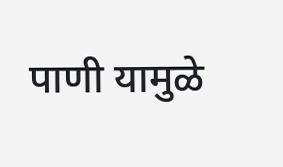पाणी यामुळे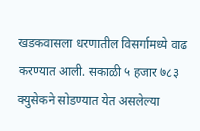खडकवासला धरणातील विसर्गामध्ये वाढ करण्यात आली. सकाळी ५ हजार ७८३ क्युसेकने सोडण्यात येत असलेल्या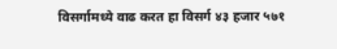विसर्गामध्ये वाढ करत हा विसर्ग ४३ हजार ५७१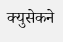क्युसेकने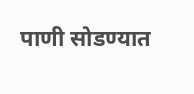पाणी सोडण्यात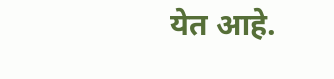येत आहे.